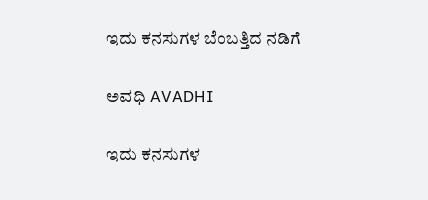ಇದು ಕನಸುಗಳ ಬೆಂಬತ್ತಿದ ನಡಿಗೆ‍

ಅವಧಿ AVADHI

ಇದು ಕನಸುಗಳ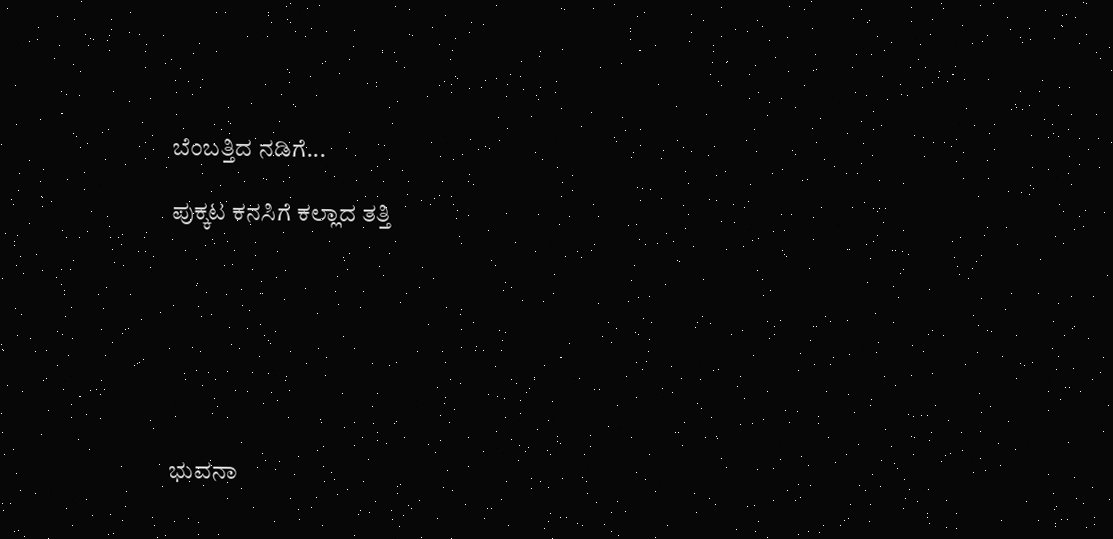ಬೆಂಬತ್ತಿದ ನಡಿಗೆ...

ಪುಕ್ಕಟ ಕನಸಿಗೆ ಕಲ್ಲಾದ ತತ್ತಿ







ಭುವನಾ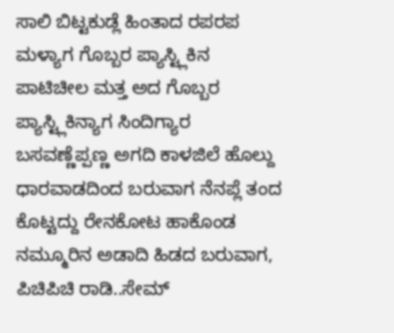ಸಾಲಿ ಬಿಟ್ಟಕುಡ್ಲೆ ಹಿಂತಾದ ರಪರಪ ಮಳ್ಯಾಗ ಗೊಬ್ಬರ ಪ್ಯಾಸ್ಟ್ಲಿಕಿನ ಪಾಟಿಚೀಲ ಮತ್ತ ಅದ ಗೊಬ್ಬರ ಪ್ಯಾಸ್ಟ್ಲಿಕಿನ್ಯಾಗ ಸಿಂದಿಗ್ಯಾರ  ಬಸವಣ್ಣೆಪ್ಪಣ್ಣ ಅಗದಿ ಕಾಳಜಿಲೆ ಹೊಲ್ದು ಧಾರವಾಡದಿಂದ ಬರುವಾಗ ನೆನಪ್ಲೆ ತಂದ ಕೊಟ್ಟದ್ದು ರೇನಕೋಟ ಹಾಕೊಂಡ ನಮ್ಮೂರಿನ ಅಡಾದಿ ಹಿಡದ ಬರುವಾಗ, ಪಿಚಿಪಿಚಿ ರಾಡಿ..ಸೇಮ್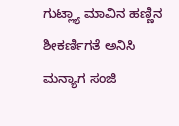ಗುಟ್ಲ್ಯಾ ಮಾವಿನ ಹಣ್ಣಿನ ಶೀಕರ್ಣಿಗತೆ ಅನಿಸಿ ಮನ್ಯಾಗ ಸಂಜಿ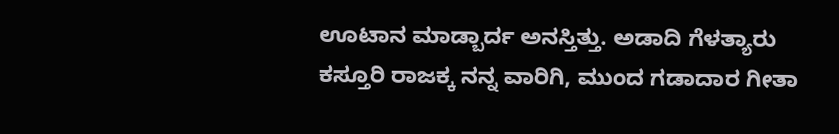ಊಟಾನ ಮಾಡ್ಬಾರ್ದ ಅನಸ್ತಿತ್ತು. ಅಡಾದಿ ಗೆಳತ್ಯಾರು ಕಸ್ತೂರಿ ರಾಜಕ್ಕ ನನ್ನ ವಾರಿಗಿ, ಮುಂದ ಗಡಾದಾರ ಗೀತಾ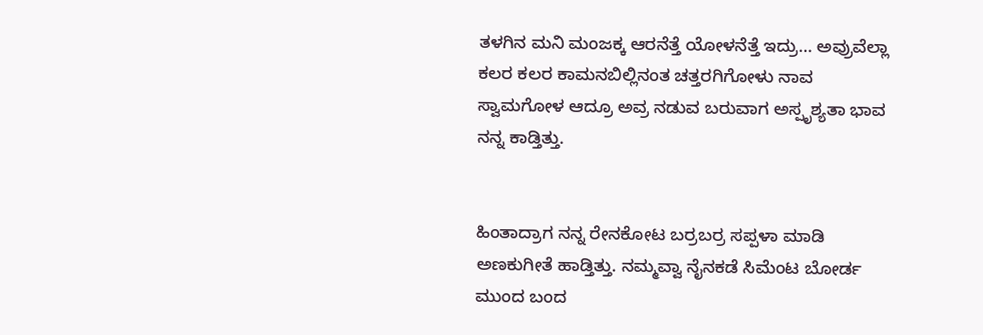ತಳಗಿನ ಮನಿ ಮಂಜಕ್ಕ ಆರನೆತ್ತೆ ಯೋಳನೆತ್ತೆ ಇದ್ರು… ಅವ್ರುವೆಲ್ಲಾ ಕಲರ ಕಲರ ಕಾಮನಬಿಲ್ಲಿನಂತ ಚತ್ತರಗಿಗೋಳು ನಾವ ಸ್ವಾಮಗೋಳ ಆದ್ರೂ ಅವ್ರ ನಡುವ ಬರುವಾಗ ಅಸ್ಪೃಶ್ಯತಾ ಭಾವ ನನ್ನ ಕಾಡ್ತಿತ್ತು.


ಹಿಂತಾದ್ರಾಗ ನನ್ನ ರೇನಕೋಟ ಬರ್ರಬರ್ರ ಸಪ್ಪಳಾ ಮಾಡಿ ಅಣಕುಗೀತೆ ಹಾಡ್ತಿತ್ತು. ನಮ್ಮವ್ವಾ ನೈನಕಡೆ ಸಿಮೆಂಟ ಬೋರ್ಡ ಮುಂದ ಬಂದ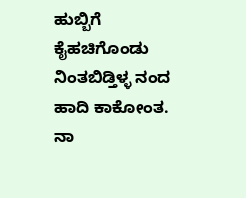ಹುಬ್ಬಿಗೆ ಕೈಹಚಿಗೊಂಡು ನಿಂತಬಿಡ್ತಿಳ್ಳ ನಂದ ಹಾದಿ ಕಾಕೋಂತ. ನಾ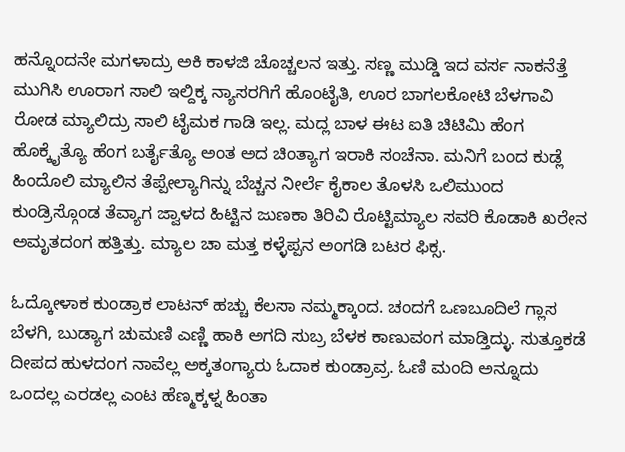ಹನ್ನೊಂದನೇ ಮಗಳಾದ್ರು ಅಕಿ ಕಾಳಜಿ ಚೊಚ್ಚಲನ ಇತ್ತು. ಸಣ್ಣ ಮುಡ್ಡಿ ಇದ ವರ್ಸ ನಾಕನೆತ್ತೆ ಮುಗಿಸಿ ಊರಾಗ ಸಾಲಿ ಇಲ್ದಿಕ್ಕ ನ್ಯಾಸರಗಿಗೆ ಹೊಂಟೈತಿ, ಊರ ಬಾಗಲಕೋಟಿ ಬೆಳಗಾವಿ ರೋಡ ಮ್ಯಾಲಿದ್ರು ಸಾಲಿ ಟೈಮಕ ಗಾಡಿ ಇಲ್ಲ. ಮದ್ಲ ಬಾಳ ಈಟ ಐತಿ ಚಿಟಿಮಿ ಹೆಂಗ ಹೊಕ್ಕೈತ್ಯೊ ಹೆಂಗ ಬರ್ತೈತ್ಯೊ ಅಂತ ಅದ ಚಿಂತ್ಯಾಗ ಇರಾಕಿ ಸಂಚೆನಾ. ಮನಿಗೆ ಬಂದ ಕುಡ್ಲೆ ಹಿಂದೊಲಿ ಮ್ಯಾಲಿನ ತೆಪ್ಪೇಲ್ಯಾಗಿನ್ನು ಬೆಚ್ಚನ ನೀರ್ಲೆ ಕೈಕಾಲ ತೊಳಸಿ ಒಲಿಮುಂದ ಕುಂಡ್ರಿಸ್ಗೊಂಡ ತೆವ್ಯಾಗ ಜ್ವಾಳದ ಹಿಟ್ಟಿನ ಜುಣಕಾ ತಿರಿವಿ ರೊಟ್ಟಿಮ್ಯಾಲ ಸವರಿ ಕೊಡಾಕಿ ಖರೇನ ಅಮೃತದಂಗ ಹತ್ತಿತ್ತು. ಮ್ಯಾಲ ಚಾ ಮತ್ತ ಕಳ್ಳೆಪ್ಪನ ಅಂಗಡಿ ಬಟರ ಫಿಕ್ಸ.

ಓದ್ಕೋಳಾಕ ಕುಂಡ್ರಾಕ ಲಾಟನ್ ಹಚ್ಚು ಕೆಲಸಾ ನಮ್ಮಕ್ಕಾಂದ. ಚಂದಗೆ ಒಣಬೂದಿಲೆ ಗ್ಲಾಸ ಬೆಳಗಿ, ಬುಡ್ಯಾಗ ಚುಮಣಿ ಎಣ್ಣಿ ಹಾಕಿ ಅಗದಿ ಸುಬ್ರ ಬೆಳಕ ಕಾಣುವಂಗ ಮಾಡ್ತಿದ್ಳು. ಸುತ್ತೂಕಡೆ ದೀಪದ ಹುಳದಂಗ ನಾವೆಲ್ಲ ಅಕ್ಕತಂಗ್ಯಾರು ಓದಾಕ ಕುಂಡ್ರಾವ್ರ. ಓಣಿ ಮಂದಿ ಅನ್ನೂದು ಒಂದಲ್ಲ ಎರಡಲ್ಲ ಎಂಟ ಹೆಣ್ಮಕ್ಕಳ್ನ ಹಿಂತಾ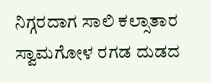ನಿಗ್ಗರದಾಗ ಸಾಲಿ ಕಲ್ಸಾತಾರ ಸ್ವಾಮಗೋಳ ರಗಡ ದುಡದ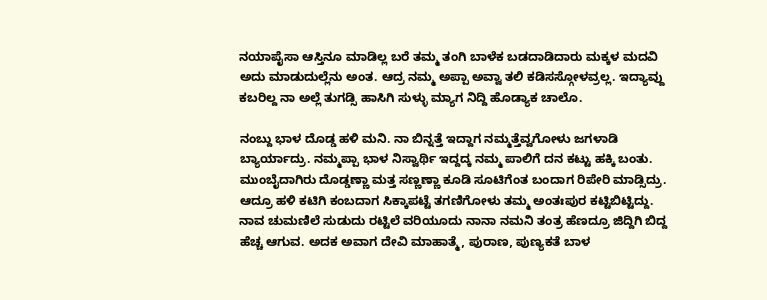ನಯಾಪೈಸಾ ಆಸ್ತಿನೂ ಮಾಡಿಲ್ಲ ಬರೆ ತಮ್ಮ ತಂಗಿ ಬಾಳೆಕ ಬಡದಾಡಿದಾರು ಮಕ್ಕಳ ಮದವಿ ಅದು ಮಾಡುದುಲ್ಲೆನು ಅಂತ. ಆದ್ರ ನಮ್ಮ ಅಪ್ಪಾ ಅವ್ವಾ ತಲಿ ಕಡಿಸಸ್ಗೋಳವ್ರಲ್ಲ. ಇದ್ಯಾವ್ದು ಕಬರಿಲ್ದ ನಾ ಅಲ್ಲೆ ತುಗಡ್ಸಿ ಹಾಸಿಗಿ ಸುಳ್ಳು ಮ್ಯಾಗ ನಿದ್ದಿ ಹೊಡ್ಯಾಕ ಚಾಲೊ.

ನಂಬ್ದು ಭಾಳ ದೊಡ್ಡ ಹಳಿ ಮನಿ. ನಾ ಬಿನ್ನತ್ತೆ ಇದ್ದಾಗ ನಮ್ಮತ್ತೆವ್ವಗೋಳು ಜಗಳಾಡಿ ಬ್ಯಾರ್ಯಾದ್ರು. ನಮ್ಮಪ್ಪಾ ಭಾಳ ನಿಸ್ವಾರ್ಥಿ ಇದ್ದದ್ಕ ನಮ್ಮ ಪಾಲಿಗೆ ದನ ಕಟ್ಟು ಹಕ್ಕಿ ಬಂತು. ಮುಂಬೈದಾಗಿರು ದೊಡ್ಡಣ್ಣಾ ಮತ್ತ ಸಣ್ಣಣ್ಣಾ ಕೂಡಿ ಸೂಟಿಗೆಂತ ಬಂದಾಗ ರಿಪೇರಿ ಮಾಡ್ಸಿದ್ರು. ಆದ್ರೂ ಹಳಿ ಕಟಿಗಿ ಕಂಬದಾಗ ಸಿಕ್ಕಾಪಟ್ಟೆ ತಗಣಿಗೋಳು ತಮ್ಮ ಅಂತಃಪುರ ಕಟ್ಟಿಬಿಟ್ಟಿದ್ದು. ನಾವ ಚುಮಣಿಲೆ ಸುಡುದು ರಟ್ಟಿಲೆ ವರಿಯೂದು ನಾನಾ ನಮನಿ ತಂತ್ರ ಹೆಣದ್ರೂ ಜಿದ್ದಿಗಿ ಬಿದ್ದ ಹೆಚ್ಚ ಆಗುವ. ಅದಕ ಅವಾಗ ದೇವಿ ಮಾಹಾತ್ಮೆ, ಪುರಾಣ, ಪುಣ್ಯಕತೆ ಬಾಳ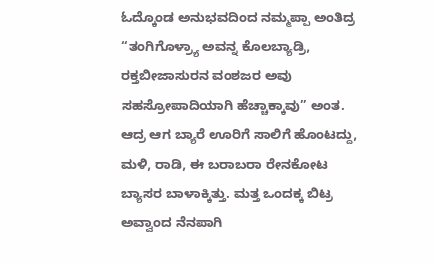ಓದ್ಕೊಂಡ ಅನುಭವದಿಂದ ನಮ್ಮಪ್ಪಾ ಅಂತಿದ್ರ “ತಂಗಿಗೊಳ್ರ್ಯಾ ಅವನ್ನ ಕೊಲಬ್ಯಾಡ್ರಿ, ರಕ್ತಬೀಜಾಸುರನ ವಂಶಜರ ಅವು ಸಹಸ್ರೋಪಾದಿಯಾಗಿ ಹೆಚ್ಚಾಕ್ಕಾವು” ಅಂತ. ಆದ್ರ ಆಗ ಬ್ಯಾರೆ ಊರಿಗೆ ಸಾಲಿಗೆ ಹೊಂಟದ್ದು, ಮಳಿ, ರಾಡಿ, ಈ ಬರಾಬರಾ ರೇನಕೋಟ ಬ್ಯಾಸರ ಬಾಳಾಕ್ಕಿತ್ತು. ಮತ್ತ ಒಂದಕ್ಕ ಬಿಟ್ರ ಅವ್ವಾಂದ ನೆನಪಾಗಿ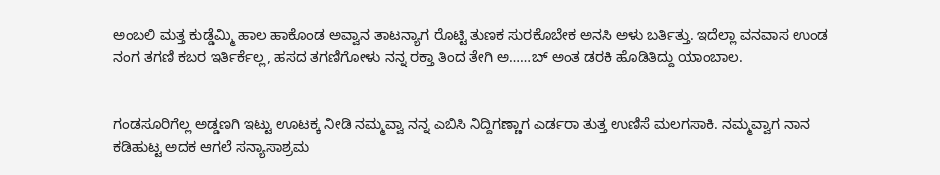ಅಂಬಲಿ ಮತ್ತ ಕುಡ್ಡೆಮ್ಮಿ ಹಾಲ ಹಾಕೊಂಡ ಅವ್ವಾನ ತಾಟನ್ಯಾಗ ರೊಟ್ಟಿ ತುಣಕ ಸುರಕೊಬೇಕ ಅನಸಿ ಅಳು ಬರ್ತಿತ್ತು. ಇದೆಲ್ಲಾ ವನವಾಸ ಉಂಡ ನಂಗ ತಗಣಿ ಕಬರ ಇರ್ತಿರ್ಕೆಲ್ಲ, ಹಸದ ತಗಣಿಗೋಳು ನನ್ನ ರಕ್ತಾ ತಿಂದ ತೇಗಿ ಅ……ಬ್ ಅಂತ ಡರಕಿ ಹೊಡಿತಿದ್ದು ಯಾಂಬಾಲ.


ಗಂಡಸೂರಿಗೆಲ್ಲ ಅಡ್ಡಣಗಿ ಇಟ್ಟು ಊಟಕ್ಕ ನೀಡಿ ನಮ್ಮವ್ವಾ ನನ್ನ ಎಬಿಸಿ ನಿದ್ದಿಗಣ್ಣಾಗ ಎರ್ಡರಾ ತುತ್ತ ಉಣಿಸೆ ಮಲಗಸಾಕಿ. ನಮ್ಮವ್ವಾಗ ನಾನ ಕಡಿಹುಟ್ಟ ಅದಕ ಆಗಲೆ ಸನ್ಯಾಸಾಶ್ರಮ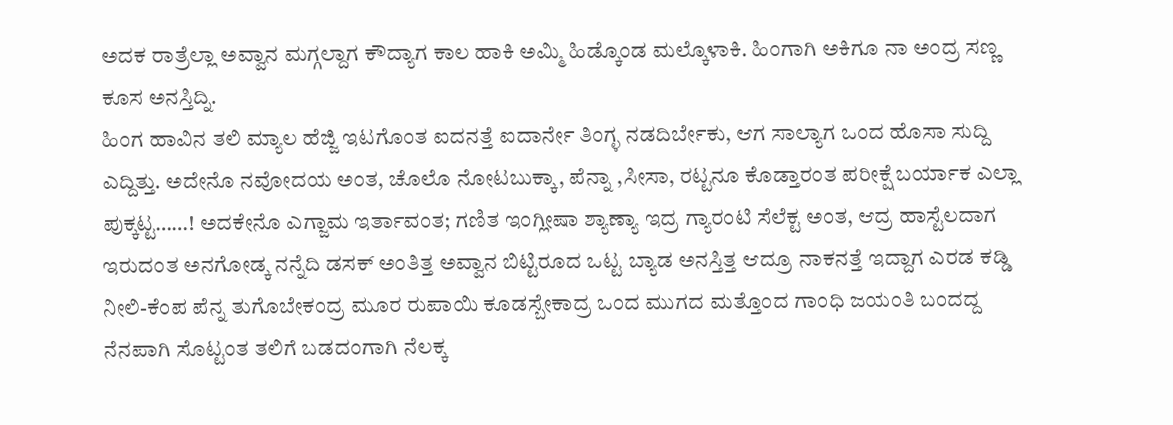ಅದಕ ರಾತ್ರೆಲ್ಲಾ ಅವ್ವಾನ ಮಗ್ಗಲ್ದಾಗ ಕೌದ್ಯಾಗ ಕಾಲ ಹಾಕಿ ಅಮ್ಮಿ ಹಿಡ್ಕೊಂಡ ಮಲ್ಕೊಳಾಕಿ. ಹಿಂಗಾಗಿ ಅಕಿಗೂ ನಾ ಅಂದ್ರ ಸಣ್ಣ ಕೂಸ ಅನಸ್ತಿದ್ನಿ.
ಹಿಂಗ ಹಾವಿನ ತಲಿ ಮ್ಯಾಲ ಹೆಜ್ಜಿ ಇಟಗೊಂತ ಐದನತ್ತೆ ಐದಾರ್ನೇ ತಿಂಗ್ಳ ನಡದಿರ್ಬೇಕು, ಆಗ ಸಾಲ್ಯಾಗ ಒಂದ ಹೊಸಾ ಸುದ್ದಿ ಎದ್ದಿತ್ತು. ಅದೇನೊ ನವೋದಯ ಅಂತ, ಚೊಲೊ ನೋಟಬುಕ್ಕಾ, ಪೆನ್ನಾ ,ಸೀಸಾ, ರಟ್ಟನೂ ಕೊಡ್ತಾರಂತ ಪರೀಕ್ಷೆ ಬರ್ಯಾಕ ಎಲ್ಲಾ ಪುಕ್ಕಟ್ಟ……! ಅದಕೇನೊ ಎಗ್ಜಾಮ ಇರ್ತಾವಂತ; ಗಣಿತ ಇಂಗ್ಲೀಷಾ ಶ್ಯಾಣ್ಯಾ ಇದ್ರ ಗ್ಯಾರಂಟಿ ಸೆಲೆಕ್ಟ ಅಂತ, ಆದ್ರ ಹಾಸ್ಟೆಲದಾಗ ಇರುದಂತ ಅನಗೋಡ್ಕ ನನ್ನೆದಿ ಡಸಕ್ ಅಂತಿತ್ತ ಅವ್ವಾನ ಬಿಟ್ಟಿರೂದ ಒಟ್ಟ ಬ್ಯಾಡ ಅನಸ್ತಿತ್ತ ಆದ್ರೂ ನಾಕನತ್ತೆ ಇದ್ದಾಗ ಎರಡ ಕಡ್ಡಿ ನೀಲಿ-ಕೆಂಪ ಪೆನ್ನ ತುಗೊಬೇಕಂದ್ರ ಮೂರ ರುಪಾಯಿ ಕೂಡಸ್ಬೇಕಾದ್ರ ಒಂದ ಮುಗದ ಮತ್ತೊಂದ ಗಾಂಧಿ ಜಯಂತಿ ಬಂದದ್ದ ನೆನಪಾಗಿ ಸೊಟ್ಟಂತ ತಲಿಗೆ ಬಡದಂಗಾಗಿ ನೆಲಕ್ಕ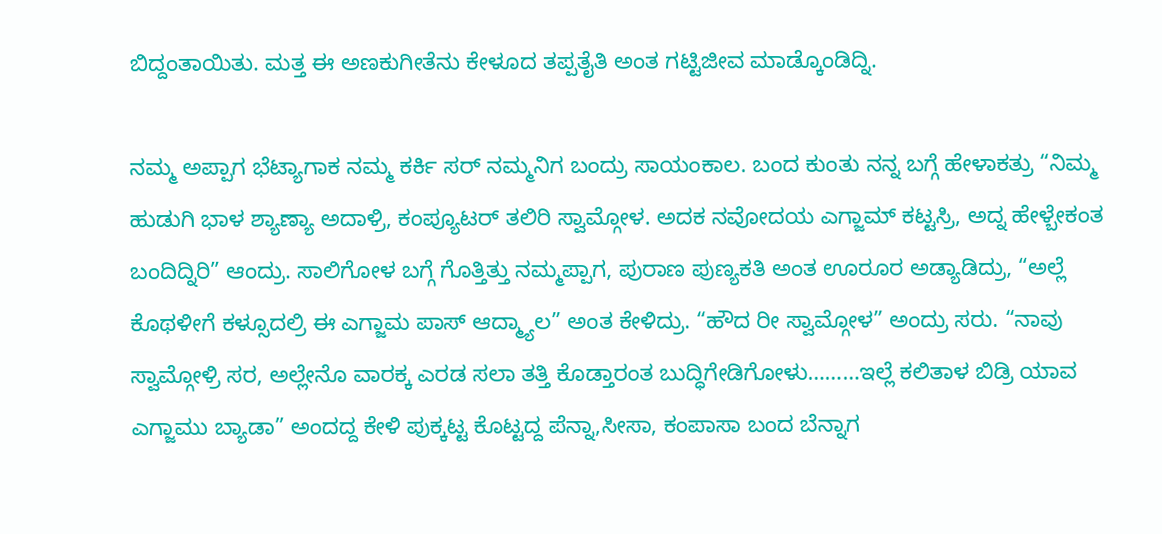ಬಿದ್ದಂತಾಯಿತು. ಮತ್ತ ಈ ಅಣಕುಗೀತೆನು ಕೇಳೂದ ತಪ್ಪತೈತಿ ಅಂತ ಗಟ್ಟಿಜೀವ ಮಾಡ್ಕೊಂಡಿದ್ನಿ.

ನಮ್ಮ ಅಪ್ಪಾಗ ಭೆಟ್ಯಾಗಾಕ ನಮ್ಮ ಕರ್ಕಿ ಸರ್ ನಮ್ಮನಿಗ ಬಂದ್ರು ಸಾಯಂಕಾಲ. ಬಂದ ಕುಂತು ನನ್ನ ಬಗ್ಗೆ ಹೇಳಾಕತ್ರು “ನಿಮ್ಮ ಹುಡುಗಿ ಭಾಳ ಶ್ಯಾಣ್ಯಾ ಅದಾಳ್ರಿ, ಕಂಪ್ಯೂಟರ್ ತಲಿರಿ ಸ್ವಾಮ್ಗೋಳ. ಅದಕ ನವೋದಯ ಎಗ್ಜಾಮ್ ಕಟ್ಟಸ್ರಿ, ಅದ್ನ ಹೇಳ್ಬೇಕಂತ ಬಂದಿದ್ನಿರಿ” ಆಂದ್ರು. ಸಾಲಿಗೋಳ ಬಗ್ಗೆ ಗೊತ್ತಿತ್ತು ನಮ್ಮಪ್ಪಾಗ, ಪುರಾಣ ಪುಣ್ಯಕತಿ ಅಂತ ಊರೂರ ಅಡ್ಯಾಡಿದ್ರು, “ಅಲ್ಲೆ ಕೊಥಳೀಗೆ ಕಳ್ಸೂದಲ್ರಿ ಈ ಎಗ್ಜಾಮ ಪಾಸ್ ಆದ್ಮ್ಯಾಲ” ಅಂತ ಕೇಳಿದ್ರು. “ಹೌದ ರೀ ಸ್ವಾಮ್ಗೋಳ” ಅಂದ್ರು ಸರು. “ನಾವು ಸ್ವಾಮ್ಗೋಳ್ರಿ ಸರ, ಅಲ್ಲೇನೊ ವಾರಕ್ಕ ಎರಡ ಸಲಾ ತತ್ತಿ ಕೊಡ್ತಾರಂತ ಬುದ್ಧಿಗೇಡಿಗೋಳು………ಇಲ್ಲೆ ಕಲಿತಾಳ ಬಿಡ್ರಿ ಯಾವ ಎಗ್ಜಾಮು ಬ್ಯಾಡಾ” ಅಂದದ್ದ ಕೇಳಿ ಪುಕ್ಕಟ್ಟ ಕೊಟ್ಟದ್ದ ಪೆನ್ನಾ,ಸೀಸಾ, ಕಂಪಾಸಾ ಬಂದ ಬೆನ್ನಾಗ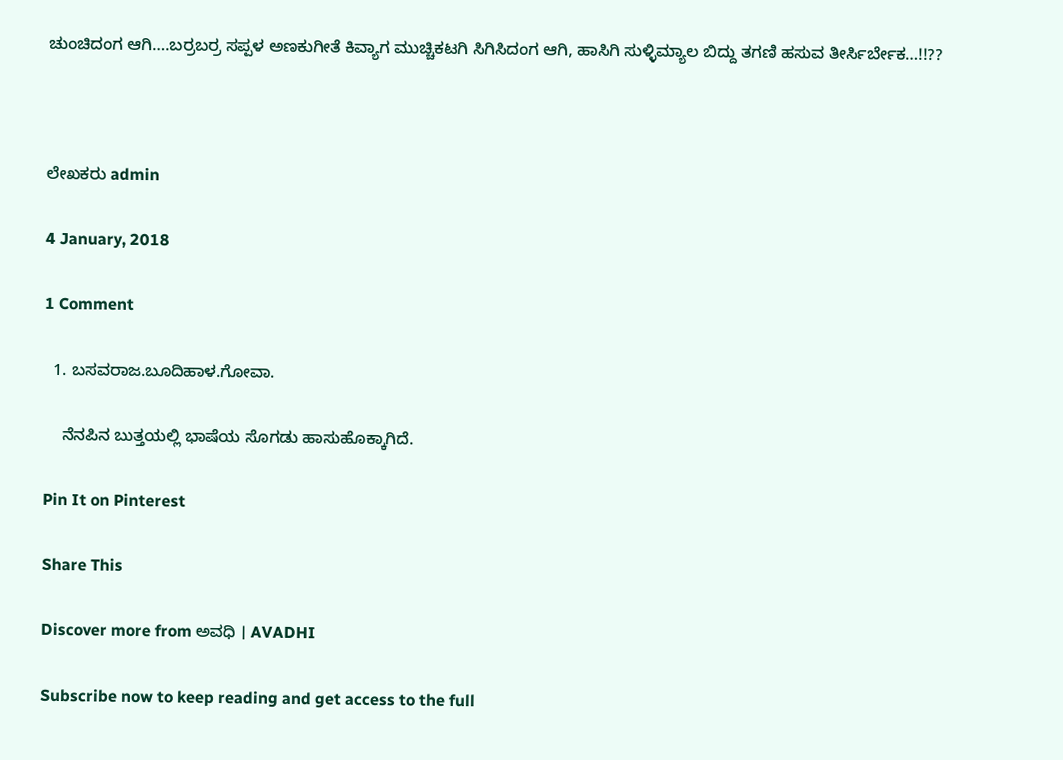ಚುಂಚಿದಂಗ ಆಗಿ….ಬರ್ರಬರ್ರ ಸಪ್ಪಳ ಅಣಕುಗೀತೆ ಕಿವ್ಯಾಗ ಮುಚ್ಚಿಕಟಗಿ ಸಿಗಿಸಿದಂಗ ಆಗಿ, ಹಾಸಿಗಿ ಸುಳ್ಳಿಮ್ಯಾಲ ಬಿದ್ದು ತಗಣಿ ಹಸುವ ತೀರ್ಸಿರ್ಬೇಕ…!!??



ಲೇಖಕರು admin

4 January, 2018

1 Comment

  1. ಬಸವರಾಜ.ಬೂದಿಹಾಳ.ಗೋವಾ.

    ನೆನಪಿನ ಬುತ್ತಯಲ್ಲಿ ಭಾಷೆಯ ಸೊಗಡು ಹಾಸುಹೊಕ್ಕಾಗಿದೆ.

Pin It on Pinterest

Share This

Discover more from ಅವಧಿ । AVADHI

Subscribe now to keep reading and get access to the full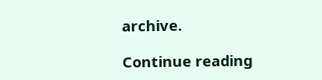archive.

Continue reading